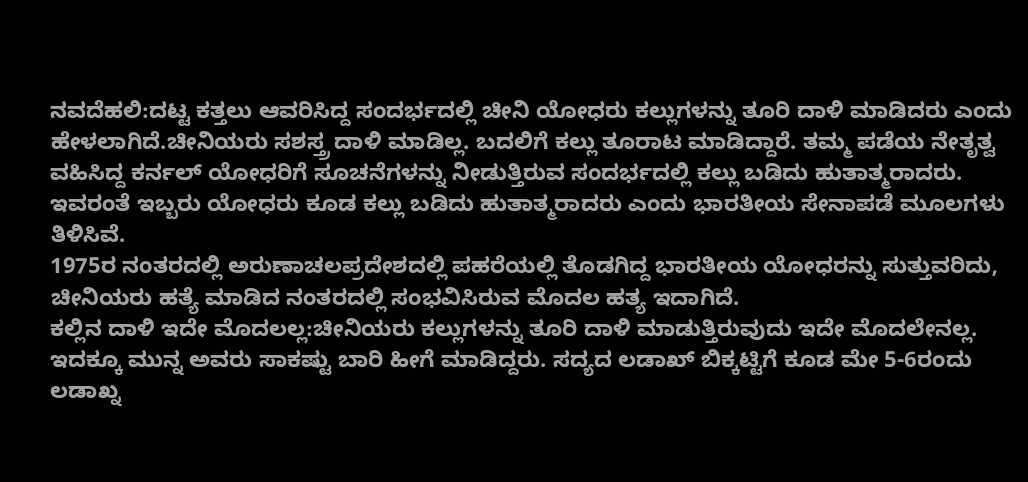ನವದೆಹಲಿ:ದಟ್ಟ ಕತ್ತಲು ಆವರಿಸಿದ್ದ ಸಂದರ್ಭದಲ್ಲಿ ಚೀನಿ ಯೋಧರು ಕಲ್ಲುಗಳನ್ನು ತೂರಿ ದಾಳಿ ಮಾಡಿದರು ಎಂದು ಹೇಳಲಾಗಿದೆ.ಚೀನಿಯರು ಸಶಸ್ತ್ರ ದಾಳಿ ಮಾಡಿಲ್ಲ. ಬದಲಿಗೆ ಕಲ್ಲು ತೂರಾಟ ಮಾಡಿದ್ದಾರೆ. ತಮ್ಮ ಪಡೆಯ ನೇತೃತ್ವ ವಹಿಸಿದ್ದ ಕರ್ನಲ್ ಯೋಧರಿಗೆ ಸೂಚನೆಗಳನ್ನು ನೀಡುತ್ತಿರುವ ಸಂದರ್ಭದಲ್ಲಿ ಕಲ್ಲು ಬಡಿದು ಹುತಾತ್ಮರಾದರು. ಇವರಂತೆ ಇಬ್ಬರು ಯೋಧರು ಕೂಡ ಕಲ್ಲು ಬಡಿದು ಹುತಾತ್ಮರಾದರು ಎಂದು ಭಾರತೀಯ ಸೇನಾಪಡೆ ಮೂಲಗಳು ತಿಳಿಸಿವೆ.
1975ರ ನಂತರದಲ್ಲಿ ಅರುಣಾಚಲಪ್ರದೇಶದಲ್ಲಿ ಪಹರೆಯಲ್ಲಿ ತೊಡಗಿದ್ದ ಭಾರತೀಯ ಯೋಧರನ್ನು ಸುತ್ತುವರಿದು, ಚೀನಿಯರು ಹತ್ಯೆ ಮಾಡಿದ ನಂತರದಲ್ಲಿ ಸಂಭವಿಸಿರುವ ಮೊದಲ ಹತ್ಯ ಇದಾಗಿದೆ.
ಕಲ್ಲಿನ ದಾಳಿ ಇದೇ ಮೊದಲಲ್ಲ:ಚೀನಿಯರು ಕಲ್ಲುಗಳನ್ನು ತೂರಿ ದಾಳಿ ಮಾಡುತ್ತಿರುವುದು ಇದೇ ಮೊದಲೇನಲ್ಲ. ಇದಕ್ಕೂ ಮುನ್ನ ಅವರು ಸಾಕಷ್ಟು ಬಾರಿ ಹೀಗೆ ಮಾಡಿದ್ದರು. ಸದ್ಯದ ಲಡಾಖ್ ಬಿಕ್ಕಟ್ಟಿಗೆ ಕೂಡ ಮೇ 5-6ರಂದು ಲಡಾಖ್ನ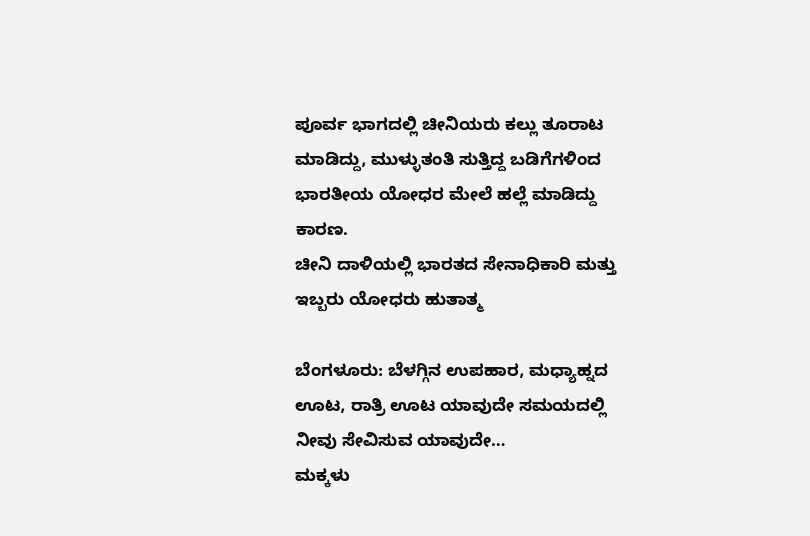ಪೂರ್ವ ಭಾಗದಲ್ಲಿ ಚೀನಿಯರು ಕಲ್ಲು ತೂರಾಟ ಮಾಡಿದ್ದು, ಮುಳ್ಳುತಂತಿ ಸುತ್ತಿದ್ದ ಬಡಿಗೆಗಳಿಂದ ಭಾರತೀಯ ಯೋಧರ ಮೇಲೆ ಹಲ್ಲೆ ಮಾಡಿದ್ದು ಕಾರಣ.
ಚೀನಿ ದಾಳಿಯಲ್ಲಿ ಭಾರತದ ಸೇನಾಧಿಕಾರಿ ಮತ್ತು ಇಬ್ಬರು ಯೋಧರು ಹುತಾತ್ಮ

ಬೆಂಗಳೂರು: ಬೆಳಗ್ಗಿನ ಉಪಹಾರ, ಮಧ್ಯಾಹ್ನದ ಊಟ, ರಾತ್ರಿ ಊಟ ಯಾವುದೇ ಸಮಯದಲ್ಲಿ ನೀವು ಸೇವಿಸುವ ಯಾವುದೇ…
ಮಕ್ಕಳು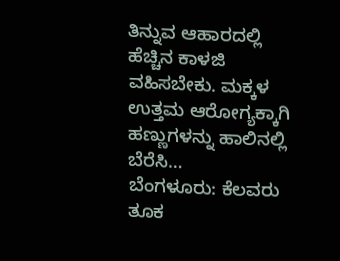ತಿನ್ನುವ ಆಹಾರದಲ್ಲಿ ಹೆಚ್ಚಿನ ಕಾಳಜಿ ವಹಿಸಬೇಕು. ಮಕ್ಕಳ ಉತ್ತಮ ಆರೋಗ್ಯಕ್ಕಾಗಿ ಹಣ್ಣುಗಳನ್ನು ಹಾಲಿನಲ್ಲಿ ಬೆರೆಸಿ…
ಬೆಂಗಳೂರು: ಕೆಲವರು ತೂಕ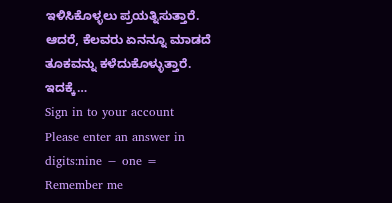ಇಳಿಸಿಕೊಳ್ಳಲು ಪ್ರಯತ್ನಿಸುತ್ತಾರೆ. ಆದರೆ, ಕೆಲವರು ಏನನ್ನೂ ಮಾಡದೆ ತೂಕವನ್ನು ಕಳೆದುಕೊಳ್ಳುತ್ತಾರೆ. ಇದಕ್ಕೆ…
Sign in to your account
Please enter an answer in digits:nine − one =
Remember me